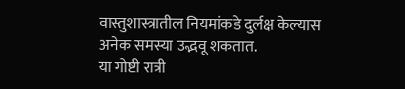वास्तुशास्त्रातील नियमांकडे दुर्लक्ष केल्यास अनेक समस्या उद्भवू शकतात.
या गोष्टी रात्री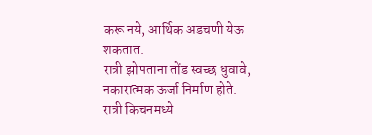करू नये, आर्थिक अडचणी येऊ शकतात.
रात्री झोपताना तोंड स्वच्छ धुवावे, नकारात्मक ऊर्जा निर्माण होते.
रात्री किचनमध्ये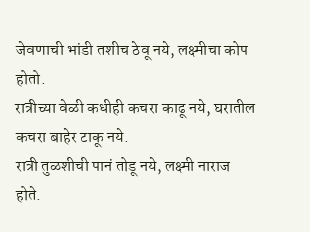जेवणाची भांडी तशीच ठेवू नये, लक्ष्मीचा कोप होतो.
रात्रीच्या वेळी कधीही कचरा काढू नये, घरातील कचरा बाहेर टाकू नये.
रात्री तुळशीची पानं तोडू नये, लक्ष्मी नाराज होते.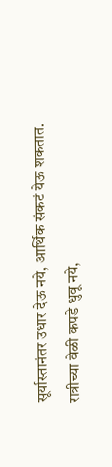सूर्यास्तानंतर उधार देऊ नये, आर्थिक संकटं येऊ शकतात.
रात्रीच्या वेळी कपडे धुवू नये,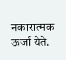नकारात्मक ऊर्जा येते.